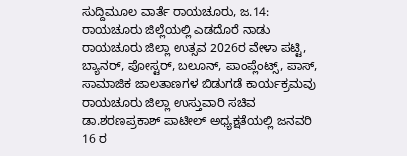ಸುದ್ದಿಮೂಲ ವಾರ್ತೆ ರಾಯಚೂರು, ಜ.14:
ರಾಯಚೂರು ಜಿಲ್ಲೆಯಲ್ಲಿ ಎಡದೊರೆ ನಾಡು ರಾಯಚೂರು ಜಿಲ್ಲಾ ಉತ್ಸವ 2026ರ ವೇಳಾ ಪಟ್ಟಿ, ಬ್ಯಾನರ್, ಪೋಸ್ಟರ್, ಬಲೂನ್, ಪಾಂಪ್ಲೆಂಟ್ಸ್, ಪಾಸ್, ಸಾಮಾಜಿಕ ಜಾಲತಾಣಗಳ ಬಿಡುಗಡೆ ಕಾರ್ಯಕ್ರಮವು ರಾಯಚೂರು ಜಿಲ್ಲಾ ಉಸ್ತುವಾರಿ ಸಚಿವ ಡಾ.ಶರಣಪ್ರಕಾಶ್ ಪಾಟೀಲ್ ಅಧ್ಯಕ್ಷತೆಯಲ್ಲಿ ಜನವರಿ 16 ರ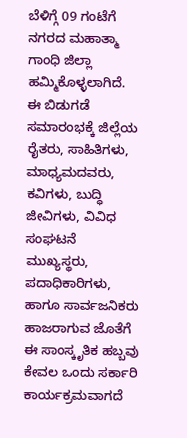ಬೆಳಿಗ್ಗೆ 09 ಗಂಟೆಗೆ ನಗರದ ಮಹಾತ್ಮಾ ಗಾಂಧಿ ಜಿಲ್ಲಾ ಹಮ್ಮಿಕೊಳ್ಳಲಾಗಿದೆ.
ಈ ಬಿಡುಗಡೆ ಸಮಾರಂಭಕ್ಕೆ ಜಿಲ್ಲೆಯ ರೈತರು, ಸಾಹಿತಿಗಳು, ಮಾಧ್ಯಮದವರು, ಕವಿಗಳು, ಬುದ್ಧಿ ಜೀವಿಗಳು, ವಿವಿಧ ಸಂಘಟನೆ ಮುಖ್ಯಸ್ಥರು, ಪದಾಧಿಕಾರಿಗಳು, ಹಾಗೂ ಸಾರ್ವಜನಿಕರು ಹಾಜರಾಗುವ ಜೊತೆಗೆ ಈ ಸಾಂಸ್ಕೃತಿಕ ಹಬ್ಬವು ಕೇವಲ ಒಂದು ಸರ್ಕಾರಿ ಕಾರ್ಯಕ್ರಮವಾಗದೆ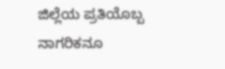ಜಿಲ್ಲೆಯ ಪ್ರತಿಯೊಬ್ಬ ನಾಗರಿಕನೂ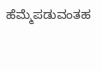ಹೆಮ್ಮೆಪಡುವಂತಹ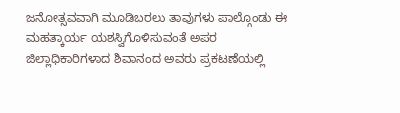ಜನೋತ್ಸವವಾಗಿ ಮೂಡಿಬರಲು ತಾವುಗಳು ಪಾಲ್ಗೊಂಡು ಈ ಮಹತ್ಕಾರ್ಯ ಯಶಸ್ವಿಗೊಳಿಸುವಂತೆ ಅಪರ ಜಿಲ್ಲಾಧಿಕಾರಿಗಳಾದ ಶಿವಾನಂದ ಅವರು ಪ್ರಕಟಣೆಯಲ್ಲಿ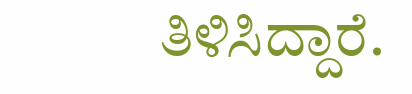ತಿಳಿಸಿದ್ದಾರೆ.